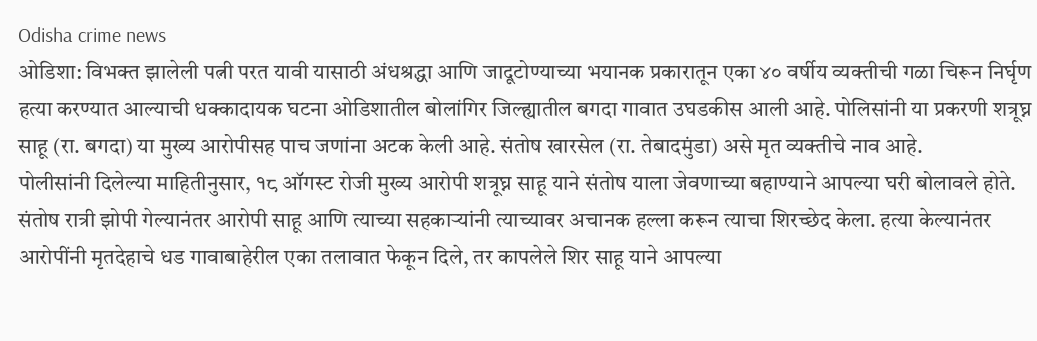Odisha crime news
ओडिशा: विभक्त झालेली पत्नी परत यावी यासाठी अंधश्रद्धा आणि जादूटोण्याच्या भयानक प्रकारातून एका ४० वर्षीय व्यक्तीची गळा चिरून निर्घृण हत्या करण्यात आल्याची धक्कादायक घटना ओडिशातील बोलांगिर जिल्ह्यातील बगदा गावात उघडकीस आली आहे. पोलिसांनी या प्रकरणी शत्रूघ्न साहू (रा. बगदा) या मुख्य आरोपीसह पाच जणांना अटक केली आहे. संतोष खारसेल (रा. तेबादमुंडा) असे मृत व्यक्तीचे नाव आहे.
पोलीसांनी दिलेल्या माहितीनुसार, १८ ऑगस्ट रोजी मुख्य आरोपी शत्रूघ्न साहू याने संतोष याला जेवणाच्या बहाण्याने आपल्या घरी बोलावले होते. संतोष रात्री झोपी गेल्यानंतर आरोपी साहू आणि त्याच्या सहकाऱ्यांनी त्याच्यावर अचानक हल्ला करून त्याचा शिरच्छेद केला. हत्या केल्यानंतर आरोपींनी मृतदेहाचे धड गावाबाहेरील एका तलावात फेकून दिले, तर कापलेले शिर साहू याने आपल्या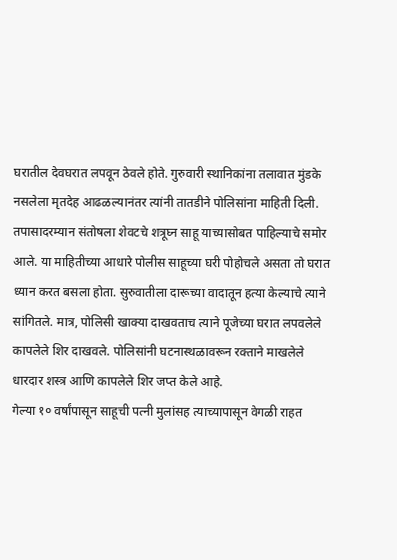घरातील देवघरात लपवून ठेवले होते. गुरुवारी स्थानिकांना तलावात मुंडके नसलेला मृतदेह आढळल्यानंतर त्यांनी तातडीने पोलिसांना माहिती दिली.
तपासादरम्यान संतोषला शेवटचे शत्रूघ्न साहू याच्यासोबत पाहिल्याचे समोर आले. या माहितीच्या आधारे पोलीस साहूच्या घरी पोहोचले असता तो घरात ध्यान करत बसला होता. सुरुवातीला दारूच्या वादातून हत्या केल्याचे त्याने सांगितले. मात्र, पोलिसी खाक्या दाखवताच त्याने पूजेच्या घरात लपवलेले कापलेले शिर दाखवले. पोलिसांनी घटनास्थळावरून रक्ताने माखलेले धारदार शस्त्र आणि कापलेले शिर जप्त केले आहे.
गेल्या १० वर्षांपासून साहूची पत्नी मुलांसह त्याच्यापासून वेगळी राहत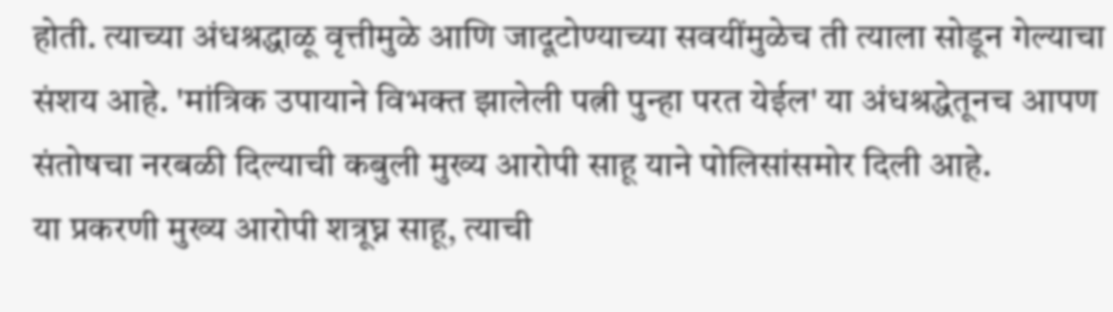होती. त्याच्या अंधश्रद्धाळू वृत्तीमुळे आणि जादूटोण्याच्या सवयींमुळेच ती त्याला सोडून गेल्याचा संशय आहे. 'मांत्रिक उपायाने विभक्त झालेली पत्नी पुन्हा परत येईल' या अंधश्रद्धेतूनच आपण संतोषचा नरबळी दिल्याची कबुली मुख्य आरोपी साहू याने पोलिसांसमोर दिली आहे.
या प्रकरणी मुख्य आरोपी शत्रूघ्न साहू, त्याची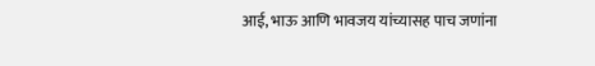आई, भाऊ आणि भावजय यांच्यासह पाच जणांना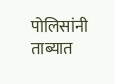पोलिसांनी ताब्यात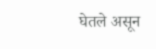घेतले असून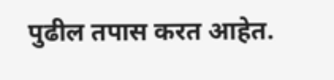पुढील तपास करत आहेत.